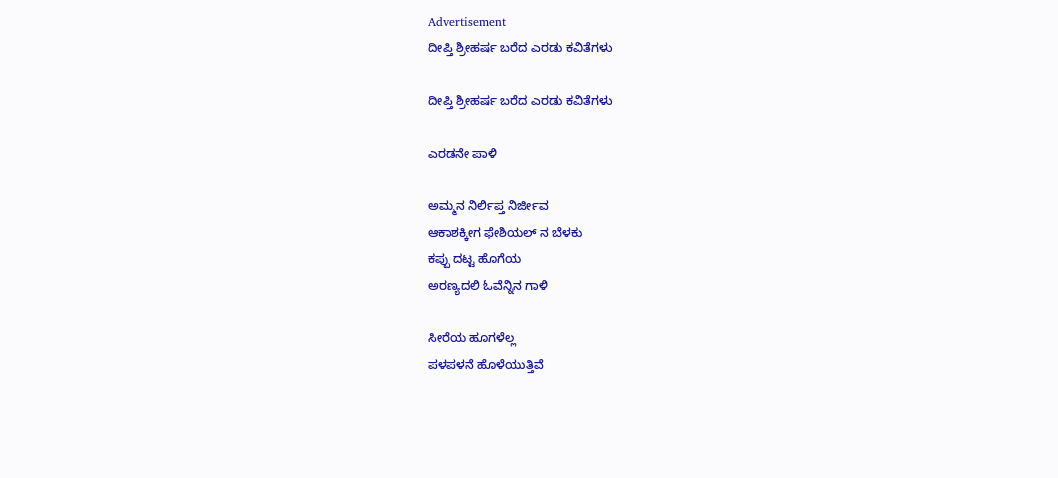Advertisement
ದೀಪ್ತಿ ಶ್ರೀಹರ್ಷ ಬರೆದ ಎರಡು ಕವಿತೆಗಳು

ದೀಪ್ತಿ ಶ್ರೀಹರ್ಷ ಬರೆದ ಎರಡು ಕವಿತೆಗಳು

ಎರಡನೇ ಪಾಳಿ

ಅಮ್ಮನ ನಿರ್ಲಿಪ್ತ ನಿರ್ಜೀವ
ಆಕಾಶಕ್ಕೀಗ ಫೇಶಿಯಲ್ ನ ಬೆಳಕು
ಕಪ್ಪು ದಟ್ಟ ಹೊಗೆಯ
ಅರಣ್ಯದಲಿ ಓವೆನ್ನಿನ ಗಾಳಿ

ಸೀರೆಯ ಹೂಗಳೆಲ್ಲ
ಪಳಪಳನೆ ಹೊಳೆಯುತ್ತಿವೆ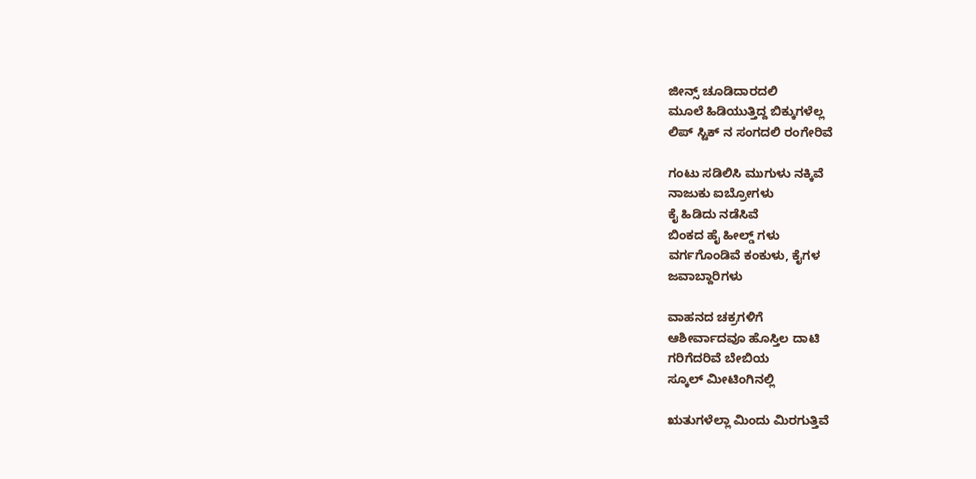ಜೀನ್ಸ್ ಚೂಡಿದಾರದಲಿ
ಮೂಲೆ ಹಿಡಿಯುತ್ತಿದ್ದ ಬಿಕ್ಕುಗಳೆಲ್ಲ
ಲಿಪ್ ಸ್ಟಿಕ್ ನ ಸಂಗದಲಿ ರಂಗೇರಿವೆ

ಗಂಟು ಸಡಿಲಿಸಿ ಮುಗುಳು ನಕ್ಕಿವೆ
ನಾಜುಕು ಐಬ್ರೋಗಳು
ಕೈ ಹಿಡಿದು ನಡೆಸಿವೆ
ಬಿಂಕದ ಹೈ ಹೀಲ್ಡ್ ಗಳು
ವರ್ಗಗೊಂಡಿವೆ ಕಂಕುಳು, ಕೈಗಳ
ಜವಾಬ್ದಾರಿಗಳು

ವಾಹನದ ಚಕ್ರಗಳಿಗೆ
ಆಶೀರ್ವಾದವೂ ಹೊಸ್ತಿಲ ದಾಟಿ
ಗರಿಗೆದರಿವೆ ಬೇಬಿಯ
ಸ್ಕೂಲ್ ಮೀಟಿಂಗಿನಲ್ಲಿ

ಋತುಗಳೆಲ್ಲಾ ಮಿಂದು ಮಿರಗುತ್ತಿವೆ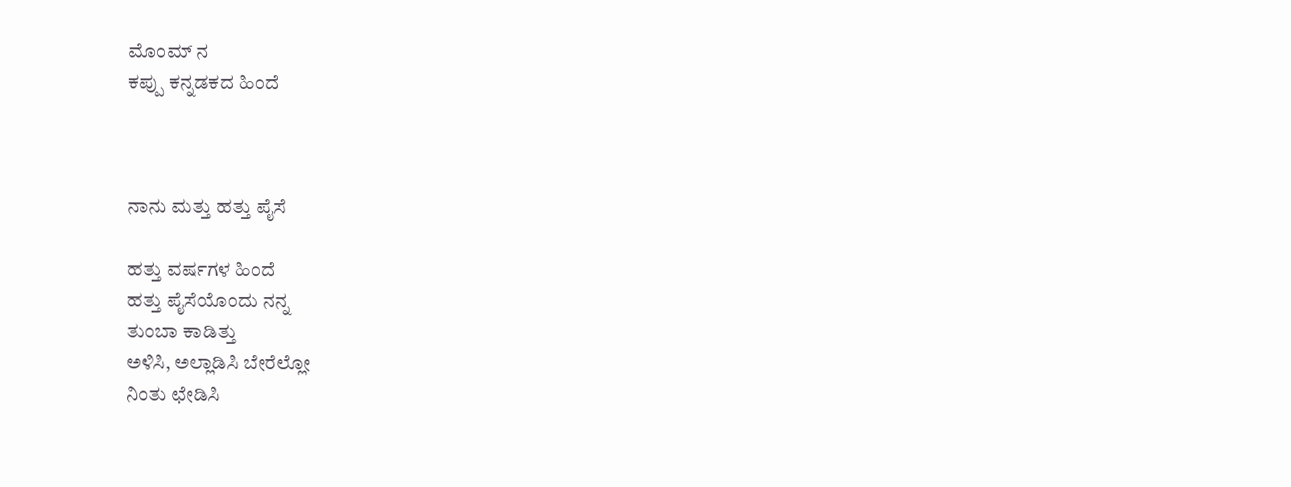ಮೊಂಮ್ ನ
ಕಪ್ಪು ಕನ್ನಡಕದ ಹಿಂದೆ



ನಾನು ಮತ್ತು ಹತ್ತು ಪೈಸೆ

ಹತ್ತು ವರ್ಷಗಳ ಹಿಂದೆ
ಹತ್ತು ಪೈಸೆಯೊಂದು ನನ್ನ
ತುಂಬಾ ಕಾಡಿತ್ತು
ಅಳಿಸಿ, ಅಲ್ಲಾಡಿಸಿ ಬೇರೆಲ್ಲೋ
ನಿಂತು ಛೇಡಿಸಿ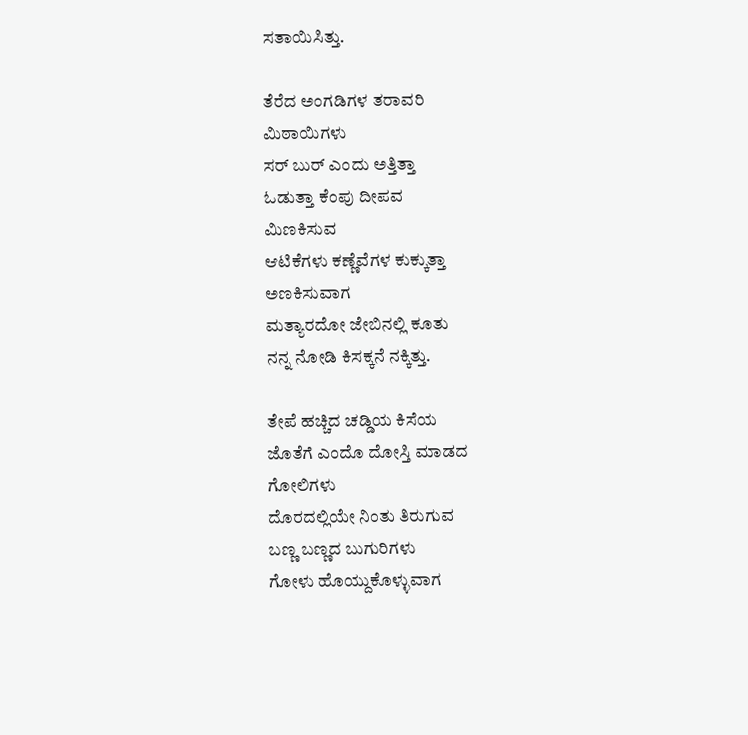ಸತಾಯಿಸಿತ್ತು.

ತೆರೆದ ಅಂಗಡಿಗಳ ತರಾವರಿ
ಮಿಠಾಯಿಗಳು
ಸರ್ ಬುರ್ ಎಂದು ಅತ್ತಿತ್ತಾ
ಓಡುತ್ತಾ ಕೆಂಪು ದೀಪವ
ಮಿಣಕಿಸುವ
ಆಟಿಕೆಗಳು ಕಣ್ಣೆವೆಗಳ ಕುಕ್ಕುತ್ತಾ
ಅಣಕಿಸುವಾಗ
ಮತ್ಯಾರದೋ ಜೇಬಿನಲ್ಲಿ ಕೂತು
ನನ್ನ ನೋಡಿ ಕಿಸಕ್ಕನೆ ನಕ್ಕಿತ್ತು.

ತೇಪೆ ಹಚ್ಚಿದ ಚಡ್ಡಿಯ ಕಿಸೆಯ
ಜೊತೆಗೆ ಎಂದೊ ದೋಸ್ತಿ ಮಾಡದ
ಗೋಲಿಗಳು
ದೊರದಲ್ಲಿಯೇ ನಿಂತು ತಿರುಗುವ
ಬಣ್ಣ ಬಣ್ಣದ ಬುಗುರಿಗಳು
ಗೋಳು ಹೊಯ್ದುಕೊಳ್ಳುವಾಗ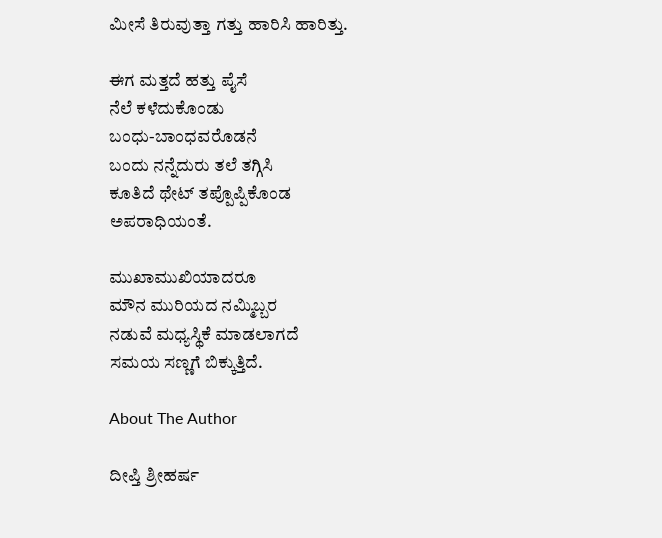ಮೀಸೆ ತಿರುವುತ್ತಾ ಗತ್ತು ಹಾರಿಸಿ ಹಾರಿತ್ತು.

ಈಗ ಮತ್ತದೆ ಹತ್ತು ಪೈಸೆ
ನೆಲೆ ಕಳೆದುಕೊಂಡು
ಬಂಧು-ಬಾಂಧವರೊಡನೆ
ಬಂದು ನನ್ನೆದುರು ತಲೆ ತಗ್ಗಿಸಿ
ಕೂತಿದೆ ಥೇಟ್ ತಪ್ಪೊಪ್ಪಿಕೊಂಡ
ಅಪರಾಧಿಯಂತೆ.

ಮುಖಾಮುಖಿಯಾದರೂ
ಮೌನ ಮುರಿಯದ ನಮ್ಮಿಬ್ಬರ
ನಡುವೆ ಮಧ್ಯಸ್ಥಿಕೆ ಮಾಡಲಾಗದೆ
ಸಮಯ ಸಣ್ಣಗೆ ಬಿಕ್ಕುತ್ತಿದೆ.

About The Author

ದೀಪ್ತಿ ಶ್ರೀಹರ್ಷ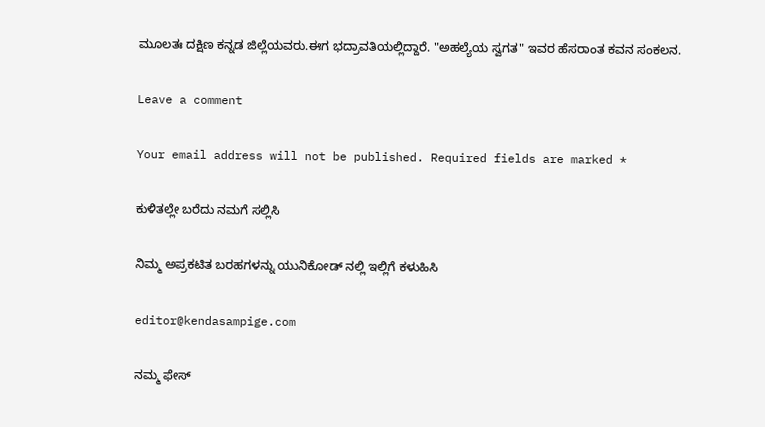ಮೂಲತಃ ದಕ್ಷಿಣ ಕನ್ನಡ ಜಿಲ್ಲೆಯವರು.ಈಗ ಭದ್ರಾವತಿಯಲ್ಲಿದ್ದಾರೆ. "ಅಹಲ್ಯೆಯ ಸ್ವಗತ" ಇವರ ಹೆಸರಾಂತ ಕವನ ಸಂಕಲನ.

Leave a comment

Your email address will not be published. Required fields are marked *

ಕುಳಿತಲ್ಲೇ ಬರೆದು ನಮಗೆ ಸಲ್ಲಿಸಿ

ನಿಮ್ಮ ಅಪ್ರಕಟಿತ ಬರಹಗಳನ್ನು ಯುನಿಕೋಡ್ ನಲ್ಲಿ ಇಲ್ಲಿಗೆ ಕಳುಹಿಸಿ

editor@kendasampige.com

ನಮ್ಮ ಫೇಸ್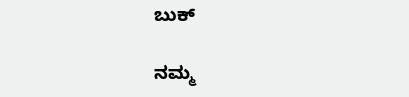ಬುಕ್

ನಮ್ಮ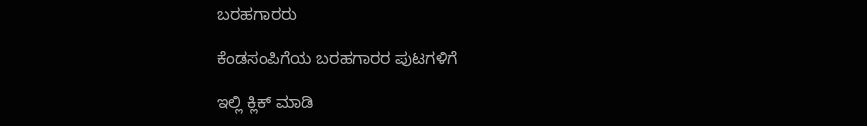ಬರಹಗಾರರು

ಕೆಂಡಸಂಪಿಗೆಯ ಬರಹಗಾರರ ಪುಟಗಳಿಗೆ

ಇಲ್ಲಿ ಕ್ಲಿಕ್ ಮಾಡಿ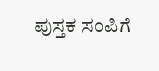ಪುಸ್ತಕ ಸಂಪಿಗೆ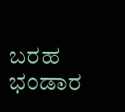ಬರಹ ಭಂಡಾರ